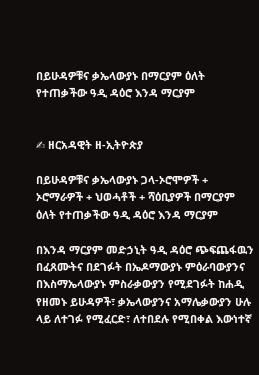በይሁዳዎቹና ቃኤላውያኑ በማርያም ዕለት የተጠቃችው ዓዲ ዳዕሮ እንዳ ማርያም


✍ ዘርአዳዊት ዘ-ኢትዮጵያ

በይሁዳዎቹና ቃኤላውያኑ ጋላ-ኦሮሞዎች + ኦሮማራዎች + ህወሓቶች + ሻዕቢያዎች በማርያም ዕለት የተጠቃችው ዓዲ ዳዕሮ እንዳ ማርያም

በእንዳ ማርያም መድኃኒት ዓዲ ዳዕሮ ጭፍጨፋዉን በፈጸሙትና በደገፉት በኤዶማውያኑ ምዕራባውያንና በእስማኤላውያኑ ምስራቃውያን የሚደገፉት ከሐዲ የዘመኑ ይሁዳዎች፣ ቃኤላውያንና አማሌቃውያን ሁሉ ላይ ለተገፉ የሚፈርድ፣ ለተበደሉ የሚበቀል እውነተኛ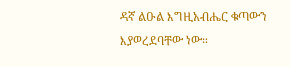ዳኛ ልዑል እግዚአብሔር ቁጣውን እያወረደባቸው ነው።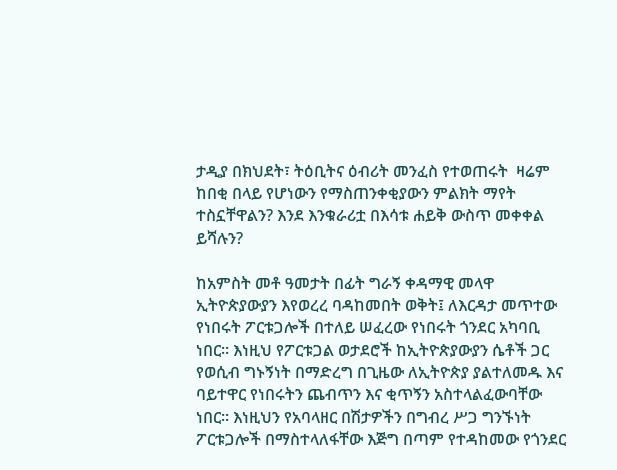ታዲያ በክህደት፣ ትዕቢትና ዕብሪት መንፈስ የተወጠሩት  ዛሬም ከበቂ በላይ የሆነውን የማስጠንቀቂያውን ምልክት ማየት ተስኗቸዋልን? እንደ እንቁራሪቷ በእሳቱ ሐይቅ ውስጥ መቀቀል ይሻሉን?

ከአምስት መቶ ዓመታት በፊት ግራኝ ቀዳማዊ መላዋ ኢትዮጵያውያን እየወረረ ባዳከመበት ወቅት፤ ለእርዳታ መጥተው የነበሩት ፖርቱጋሎች በተለይ ሠፈረው የነበሩት ጎንደር አካባቢ ነበር። እነዚህ የፖርቱጋል ወታደሮች ከኢትዮጵያውያን ሴቶች ጋር የወሲብ ግኑኝነት በማድረግ በጊዜው ለኢትዮጵያ ያልተለመዱ እና ባይተዋር የነበሩትን ጨብጥን እና ቂጥኝን አስተላልፈውባቸው ነበር። እነዚህን የአባላዘር በሽታዎችን በግብረ ሥጋ ግንኙነት ፖርቱጋሎች በማስተላለፋቸው እጅግ በጣም የተዳከመው የጎንደር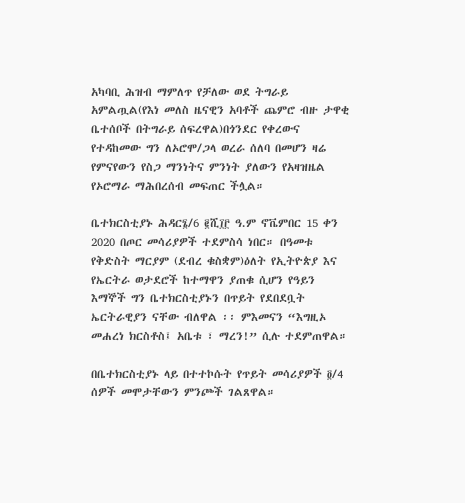አካባቢ ሕዝብ ማምለጥ የቻለው ወደ ትግራይ አምልጧል(የእነ መለስ ዜናዊን አባቶች ጨምሮ ብዙ ታዋቂ ቤተሰቦች በትግራይ ሰፍረዋል)በጎንደር የቀረውና የተዳከመው ግን ለኦሮሞ/ጋላ ወረራ ሰለባ በመሆን ዛሬ የምናየውን የስጋ ማንነትና ምንነት ያለውን የአዛዝዜል የኦሮማራ ማሕበረሰብ መፍጠር ችሏል።

ቤተክርስቲያኑ ሕዳር፮/6 ፪ሺ፲፫ ዓ.ም ኖቬምበር 15 ቀን 2020 በጦር መሳሪያዎች ተደምስሳ ነበር። በዓመቱ የቅድስት ማርያም (ደብረ ቁስቋም)ዕለት የኢትዮጵያ እና የኤርትራ ወታደሮች ከተማዋን ያጠቁ ሲሆን የዓይን እማኞች ግን ቤተክርስቲያኑን በጥይት የደበደቧት ኤርትራዊያን ናቸው ብለዋል ፡፡ ምእመናን “እግዚኦ መሐረነ ክርስቶስ፤ አቤቱ ፣ ማረን!” ሲሉ ተደምጠዋል።

በቤተክርስቲያኑ ላይ በተተኮሱት የጥይት መሳሪያዎች ፬/4 ሰዎች መሞታቸውን ምንጮች ገልጸዋል።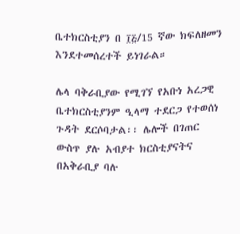ቤተክርስቲያን በ ፲፭/15 ኛው ክፍለዘመን እንደተመሰረተች ይነገራል።

ሌላ ባቅራቢያው የሚገኘ የአቡነ አረጋዊ ቤተክርስቲያንም ዒላማ ተደርጋ የተወሰነ ጉዳት ደርሶባታል፡፡ ሌሎች በገጠር ውስጥ ያሉ አብያተ ክርስቲያናትና በአቅራቢያ ባሉ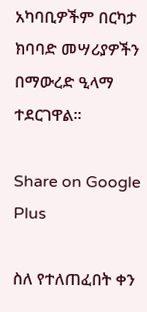አካባቢዎችም በርካታ ክባባድ መሣሪያዎችን በማውረድ ዒላማ ተደርገዋል።

Share on Google Plus

ስለ የተለጠፈበት ቀን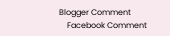Blogger Comment
    Facebook Comment